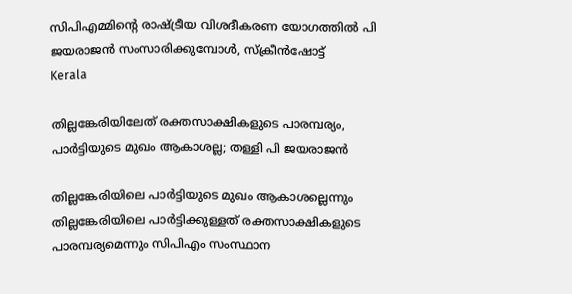സിപിഎമ്മിന്റെ രാഷ്ട്രീയ വിശദീകരണ യോഗത്തില്‍ പി ജയരാജൻ സംസാരിക്കുമ്പോൾ, സ്ക്രീൻഷോട്ട്
Kerala

തില്ലങ്കേരിയിലേത് രക്തസാക്ഷികളുടെ പാരമ്പര്യം, പാര്‍ട്ടിയുടെ മുഖം ആകാശല്ല; തള്ളി പി ജയരാജന്‍

തില്ലങ്കേരിയിലെ പാര്‍ട്ടിയുടെ മുഖം ആകാശല്ലെന്നും തില്ലങ്കേരിയിലെ പാര്‍ട്ടിക്കുള്ളത് രക്തസാക്ഷികളുടെ പാരമ്പര്യമെന്നും സിപിഎം സംസ്ഥാന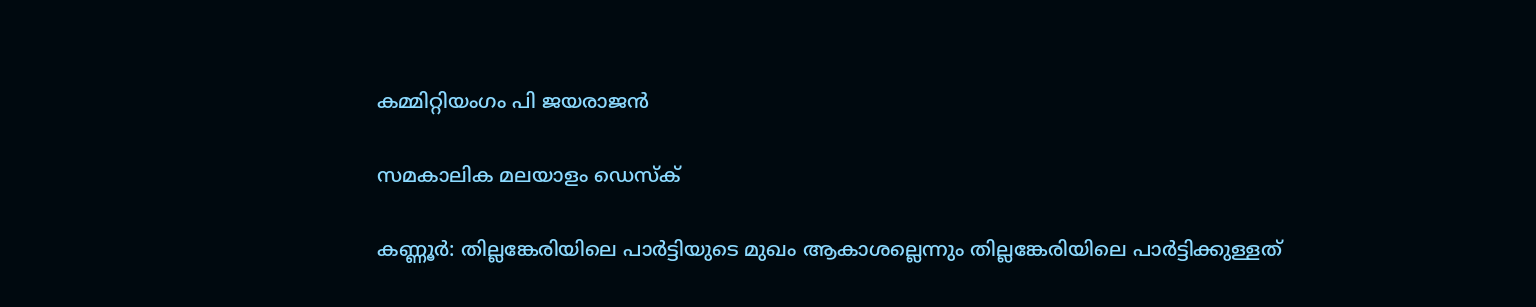കമ്മിറ്റിയംഗം പി ജയരാജന്‍

സമകാലിക മലയാളം ഡെസ്ക്

കണ്ണൂര്‍: തില്ലങ്കേരിയിലെ പാര്‍ട്ടിയുടെ മുഖം ആകാശല്ലെന്നും തില്ലങ്കേരിയിലെ പാര്‍ട്ടിക്കുള്ളത്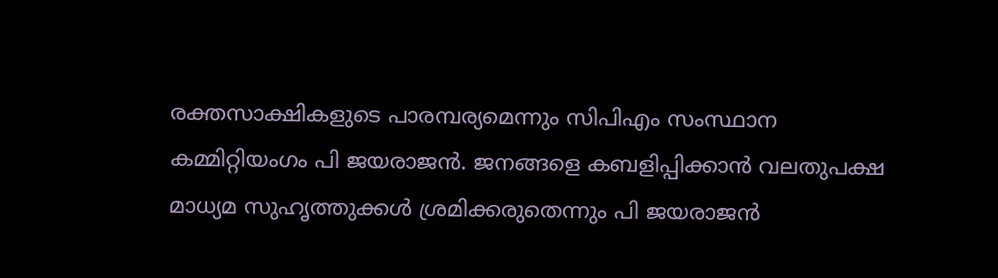രക്തസാക്ഷികളുടെ പാരമ്പര്യമെന്നും സിപിഎം സംസ്ഥാന കമ്മിറ്റിയംഗം പി ജയരാജന്‍. ജനങ്ങളെ കബളിപ്പിക്കാന്‍ വലതുപക്ഷ മാധ്യമ സുഹൃത്തുക്കള്‍ ശ്രമിക്കരുതെന്നും പി ജയരാജന്‍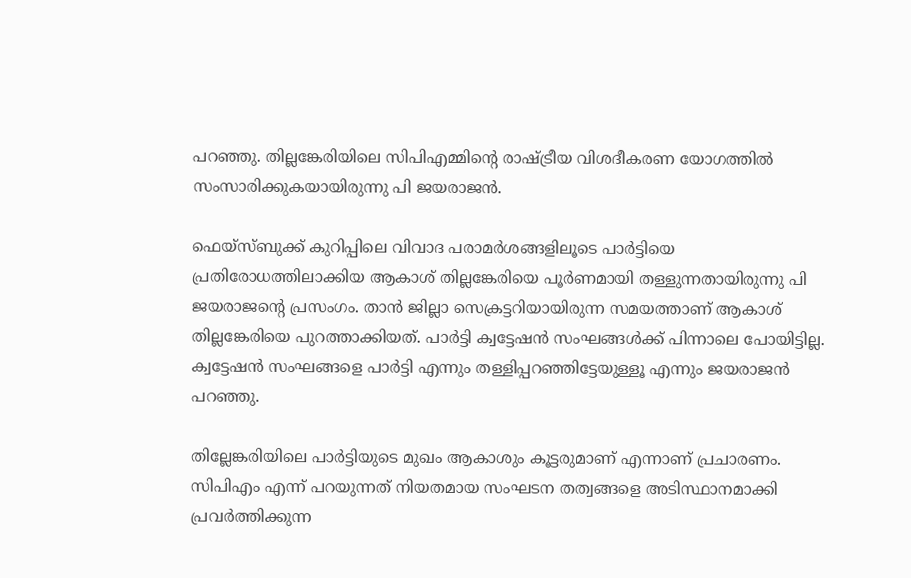പറഞ്ഞു. തില്ലങ്കേരിയിലെ സിപിഎമ്മിന്റെ രാഷ്ട്രീയ വിശദീകരണ യോഗത്തില്‍ സംസാരിക്കുകയായിരുന്നു പി ജയരാജന്‍.

ഫെയ്‌സ്ബുക്ക് കുറിപ്പിലെ വിവാദ പരാമര്‍ശങ്ങളിലൂടെ പാര്‍ട്ടിയെ പ്രതിരോധത്തിലാക്കിയ ആകാശ് തില്ലങ്കേരിയെ പൂര്‍ണമായി തള്ളുന്നതായിരുന്നു പി ജയരാജന്റെ പ്രസംഗം. താന്‍ ജില്ലാ സെക്രട്ടറിയായിരുന്ന സമയത്താണ് ആകാശ് തില്ലങ്കേരിയെ പുറത്താക്കിയത്. പാര്‍ട്ടി ക്വട്ടേഷന്‍ സംഘങ്ങള്‍ക്ക് പിന്നാലെ പോയിട്ടില്ല. ക്വട്ടേഷന്‍ സംഘങ്ങളെ പാര്‍ട്ടി എന്നും തള്ളിപ്പറഞ്ഞിട്ടേയുള്ളൂ എന്നും ജയരാജന്‍ പറഞ്ഞു.

തില്ലേങ്കരിയിലെ പാര്‍ട്ടിയുടെ മുഖം ആകാശും കൂട്ടരുമാണ് എന്നാണ് പ്രചാരണം. സിപിഎം എന്ന് പറയുന്നത് നിയതമായ സംഘടന തത്വങ്ങളെ അടിസ്ഥാനമാക്കി പ്രവര്‍ത്തിക്കുന്ന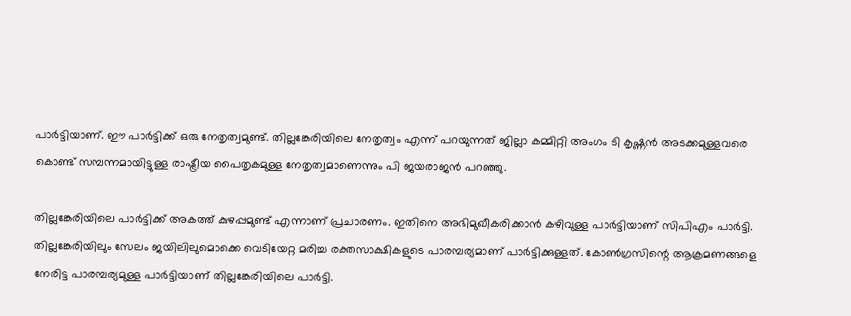പാര്‍ട്ടിയാണ്. ഈ പാര്‍ട്ടിക്ക് ഒരു നേതൃത്വമുണ്ട്. തില്ലങ്കേരിയിലെ നേതൃത്വം എന്ന് പറയുന്നത് ജില്ലാ കമ്മിറ്റി അംഗം ടി കൃഷ്ണന്‍ അടക്കമുള്ളവരെ കൊണ്ട് സമ്പന്നമായിട്ടുള്ള രാഷ്ട്രീയ പൈതൃകമുള്ള നേതൃത്വമാണെന്നും പി ജയരാജന്‍ പറഞ്ഞു.

തില്ലങ്കേരിയിലെ പാര്‍ട്ടിക്ക് അകത്ത് കുഴപ്പമുണ്ട് എന്നാണ് പ്രചാരണം. ഇതിനെ അഭിമുഖീകരിക്കാന്‍ കഴിവുള്ള പാര്‍ട്ടിയാണ് സിപിഎം പാര്‍ട്ടി. തില്ലങ്കേരിയിലും സേലം ജയിലിലുമൊക്കെ വെടിയേറ്റ മരിച്ച രക്തസാക്ഷികളുടെ പാരമ്പര്യമാണ് പാര്‍ട്ടിക്കുള്ളത്. കോണ്‍ഗ്രസിന്റെ ആക്രമണങ്ങളെ നേരിട്ട പാരമ്പര്യമുള്ള പാര്‍ട്ടിയാണ് തില്ലങ്കേരിയിലെ പാര്‍ട്ടി.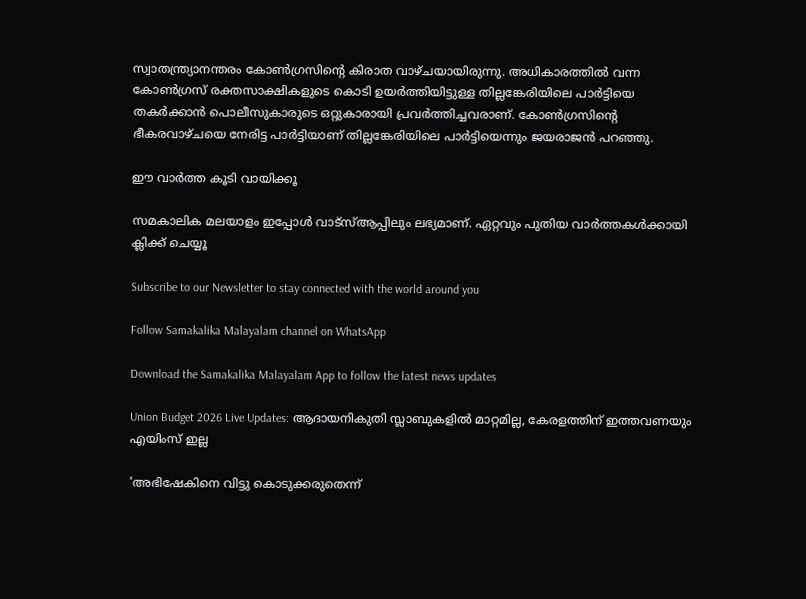സ്വാതന്ത്ര്യാനന്തരം കോണ്‍ഗ്രസിന്റെ കിരാത വാഴ്ചയായിരുന്നു. അധികാരത്തില്‍ വന്ന കോണ്‍ഗ്രസ് രക്തസാക്ഷികളുടെ കൊടി ഉയര്‍ത്തിയിട്ടുള്ള തില്ലങ്കേരിയിലെ പാര്‍ട്ടിയെ തകര്‍ക്കാന്‍ പൊലീസുകാരുടെ ഒറ്റുകാരായി പ്രവര്‍ത്തിച്ചവരാണ്. കോണ്‍ഗ്രസിന്റെ ഭീകരവാഴ്ചയെ നേരിട്ട പാര്‍ട്ടിയാണ് തില്ലങ്കേരിയിലെ പാര്‍ട്ടിയെന്നും ജയരാജന്‍ പറഞ്ഞു.

ഈ വാര്‍ത്ത കൂടി വായിക്കൂ

സമകാലിക മലയാളം ഇപ്പോള്‍ വാട്‌സ്ആപ്പിലും ലഭ്യമാണ്. ഏറ്റവും പുതിയ വാര്‍ത്തകള്‍ക്കായി ക്ലിക്ക് ചെയ്യൂ

Subscribe to our Newsletter to stay connected with the world around you

Follow Samakalika Malayalam channel on WhatsApp

Download the Samakalika Malayalam App to follow the latest news updates

Union Budget 2026 Live Updates: ആദായനികുതി സ്ലാബുകളില്‍ മാറ്റമില്ല, കേരളത്തിന് ഇത്തവണയും എയിംസ് ഇല്ല

'അഭിഷേകിനെ വിട്ടു കൊടുക്കരുതെന്ന്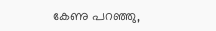കേണു പറഞ്ഞു,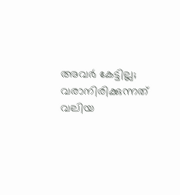അവര്‍ കേട്ടില്ല; വരാനിരിക്കുന്നത് വലിയ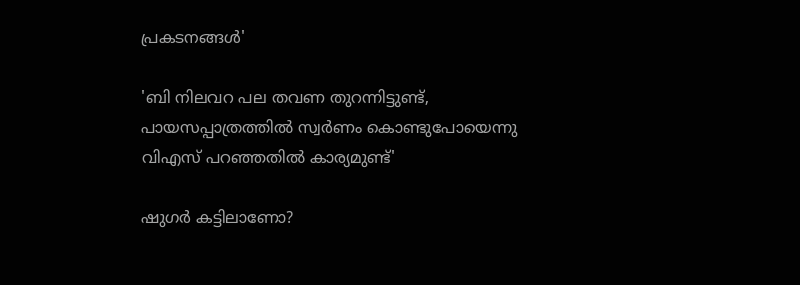പ്രകടനങ്ങള്‍'

'ബി നിലവറ പല തവണ തുറന്നിട്ടുണ്ട്, പായസപ്പാത്രത്തില്‍ സ്വര്‍ണം കൊണ്ടുപോയെന്നു വിഎസ് പറഞ്ഞതില്‍ കാര്യമുണ്ട്'

ഷുഗർ കട്ടിലാണോ?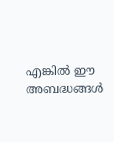എങ്കിൽ ഈ അബദ്ധങ്ങൾ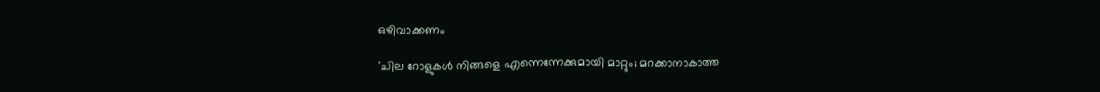ഒഴിവാക്കണം

'ചില റോളുകൾ നിങ്ങളെ എന്നെന്നേക്കുമായി മാറ്റും; മറക്കാനാകാത്ത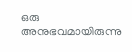ഒരു അനുഭവമായിരുന്നു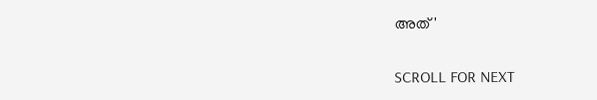അത്'

SCROLL FOR NEXT